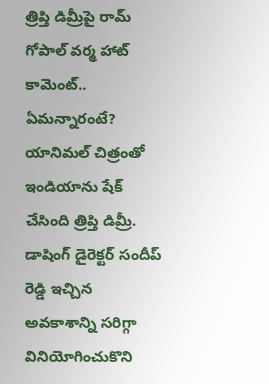త్రిప్తి డిమ్రీపై రామ్ గోపాల్ వర్మ హాట్ కామెంట్.. ఏమన్నారంటే?
యానిమల్ చిత్రంతో ఇండియాను షేక్ చేసింది త్రిప్తి డిమ్రీ. డాషింగ్ డైరెక్టర్ సందీప్ రెడ్డి ఇచ్చిన అవకాశాన్ని సరిగ్గా వినియోగించుకొని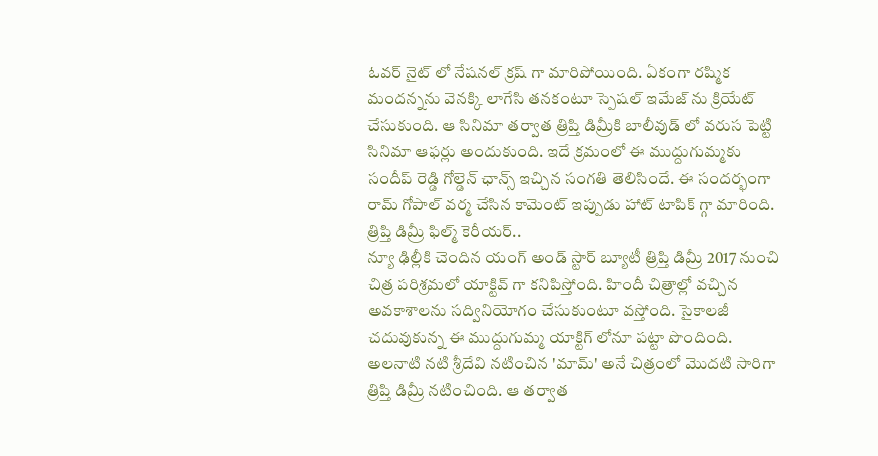ఓవర్ నైట్ లో నేషనల్ క్రష్ గా మారిపోయింది. ఏకంగా రష్మిక మందన్నను వెనక్కి లాగేసి తనకంటూ స్పెషల్ ఇమేజ్ ను క్రియేట్ చేసుకుంది. ఆ సినిమా తర్వాత త్రిప్తి డిమ్రీకి బాలీవుడ్ లో వరుస పెట్టి సినిమా ఆఫర్లు అందుకుంది. ఇదే క్రమంలో ఈ ముద్దుగుమ్మకు సందీప్ రెడ్డి గోల్డెన్ ఛాన్స్ ఇచ్చిన సంగతి తెలిసిందే. ఈ సందర్భంగా రామ్ గోపాల్ వర్మ చేసిన కామెంట్ ఇప్పుడు హాట్ టాపిక్ గ్గా మారింది.
త్రిప్తి డిమ్రీ ఫిల్మ్ కెరీయర్..
న్యూ ఢిల్లీకి చెందిన యంగ్ అండ్ స్టార్ బ్యూటీ త్రిప్తి డిమ్రీ 2017 నుంచి చిత్ర పరిశ్రమలో యాక్టివ్ గా కనిపిస్తోంది. హిందీ చిత్రాల్లో వచ్చిన అవకాశాలను సద్వినియోగం చేసుకుంటూ వస్తోంది. సైకాలజీ చదువుకున్న ఈ ముద్దుగుమ్మ యాక్టిగ్ లోనూ పట్టా పొందింది. అలనాటి నటి శ్రీదేవి నటించిన 'మామ్' అనే చిత్రంలో మొదటి సారిగా త్రిప్తి డిమ్రీ నటించింది. ఆ తర్వాత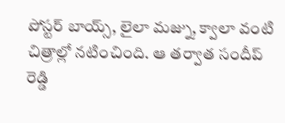పోస్టర్ బాయ్స్, లైలా మజ్ను, క్వాలా వంటి చిత్రాల్లో నటించింది. ఆ తర్వాత సందీప్ రెడ్డి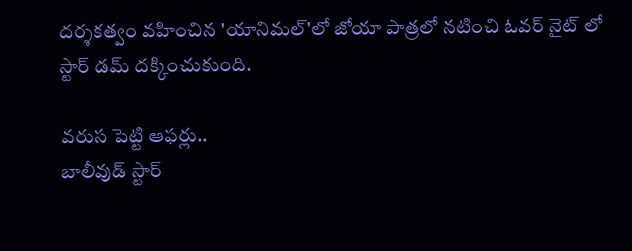దర్శకత్వం వహించిన 'యానిమల్'లో జోయా పాత్రలో నటించి ఓవర్ నైట్ లో స్టార్ డమ్ దక్కించుకుంది.

వరుస పెట్టి ఆఫర్లు..
బాలీవుడ్ స్టార్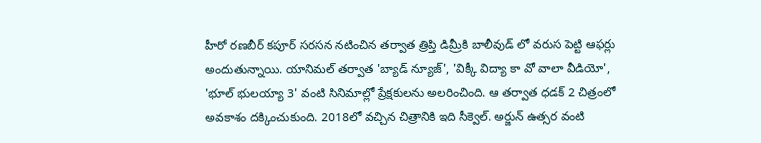హీరో రణబీర్ కపూర్ సరసన నటించిన తర్వాత త్రిప్తి డిమ్రీకి బాలీవుడ్ లో వరుస పెట్టి ఆఫర్లు అందుతున్నాయి. యానిమల్ తర్వాత 'బ్యాడ్ న్యూజ్', 'విక్కీ విద్యా కా వో వాలా వీడియో', 'భూల్ భులయ్యా 3' వంటి సినిమాల్లో ప్రేక్షకులను అలరించింది. ఆ తర్వాత ధడక్ 2 చిత్రంలో అవకాశం దక్కించుకుంది. 2018లో వచ్చిన చిత్రానికి ఇది సీక్వెల్. అర్జున్ ఉత్సర వంటి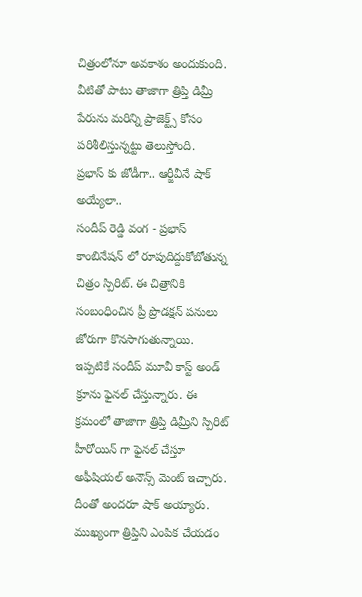చిత్రంలోనూ అవకాశం అందుకుంది. వీటితో పాటు తాజాగా త్రిప్తి డిమ్రీ పేరును మరిన్ని ప్రాజెక్ట్స్ కోసం పరిశీలిస్తున్నట్టు తెలుస్తోంది.
ప్రభాస్ కు జోడీగా.. ఆర్జీవీనే షాక్ అయ్యేలా..
సందీప్ రెడ్డి వంగ - ప్రభాస్ కాంబినేషన్ లో రూపుదిద్దుకోబోతున్న చిత్రం స్పిరిట్. ఈ చిత్రానికి సంబంధించిన ప్రీ ప్రొడక్షన్ పనులు జోరుగా కొనసాగుతున్నాయి. ఇప్పటికే సందీప్ మూవీ కాస్ట్ అండ్ క్రూను ఫైనల్ చేస్తున్నారు. ఈ క్రమంలో తాజాగా త్రిప్తి డిమ్రీని స్పిరిట్ హీరోయిన్ గా ఫైనల్ చేస్తూ అఫీషియల్ అనౌన్స్ మెంట్ ఇచ్చారు. దీంతో అందరూ షాక్ అయ్యారు. ముఖ్యంగా త్రిప్తిని ఎంపిక చేయడం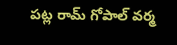పట్ల రామ్ గోపాల్ వర్మ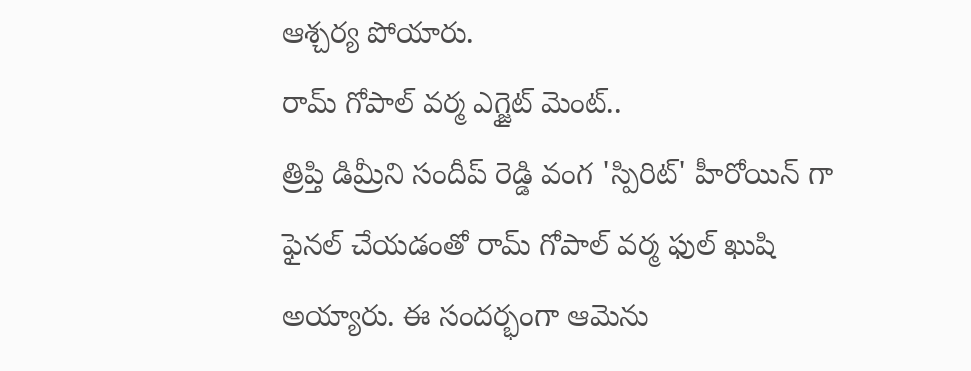ఆశ్చర్య పోయారు.
రామ్ గోపాల్ వర్మ ఎగ్జైట్ మెంట్..
త్రిప్తి డిమ్రీని సందీప్ రెడ్డి వంగ 'స్పిరిట్' హీరోయిన్ గా ఫైనల్ చేయడంతో రామ్ గోపాల్ వర్మ ఫుల్ ఖుషి అయ్యారు. ఈ సందర్భంగా ఆమెను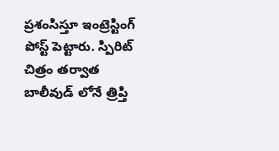ప్రశంసిస్తూ ఇంట్రెస్టింగ్ పోస్ట్ పెట్టారు. స్పిరిట్ చిత్రం తర్వాత బాలీవుడ్ లోనే త్రిప్తి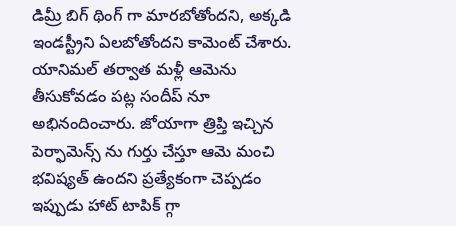డిమ్రీ బిగ్ థింగ్ గా మారబోతోందని, అక్కడి ఇండస్ట్రీని ఏలబోతోందని కామెంట్ చేశారు. యానిమల్ తర్వాత మళ్లీ ఆమెను తీసుకోవడం పట్ల సందీప్ నూ అభినందించారు. జోయాగా త్రిప్తి ఇచ్చిన పెర్ఫామెన్స్ ను గుర్తు చేస్తూ ఆమె మంచి భవిష్యత్ ఉందని ప్రత్యేకంగా చెప్పడం ఇప్పుడు హాట్ టాపిక్ గ్గా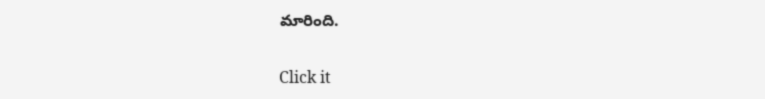మారింది.


Click it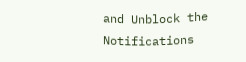and Unblock the Notifications